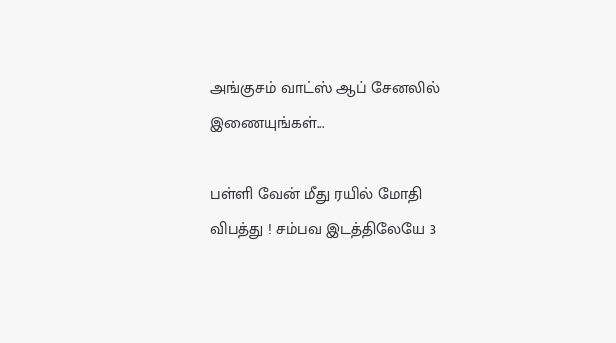அங்குசம் வாட்ஸ் ஆப் சேனலில் இணையுங்கள்...

பள்ளி வேன் மீது ரயில் மோதி விபத்து ! சம்பவ இடத்திலேயே 3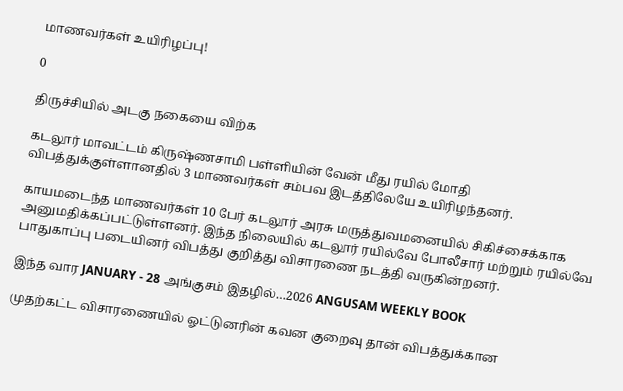மாணவர்கள் உயிரிழப்பு!

0

திருச்சியில் அடகு நகையை விற்க

கடலூர் மாவட்டம் கிருஷ்ணசாமி பள்ளியின் வேன் மீது ரயில் மோதி விபத்துக்குள்ளானதில் 3 மாணவர்கள் சம்பவ இடத்திலேயே உயிரிழந்தனர்.

காயமடைந்த மாணவர்கள் 10 பேர் கடலூர் அரசு மருத்துவமனையில் சிகிச்சைக்காக  அனுமதிக்கப்பட்டுள்ளனர். இந்த நிலையில் கடலூர் ரயில்வே போலீசார் மற்றும் ரயில்வே பாதுகாப்பு படையினர் விபத்து குறித்து விசாரணை நடத்தி வருகின்றனர்.

இந்த வார JANUARY - 28 அங்குசம் இதழில்…2026 ANGUSAM WEEKLY BOOK

முதற்கட்ட விசாரணையில் ஓட்டுனரின் கவன குறைவு தான் விபத்துக்கான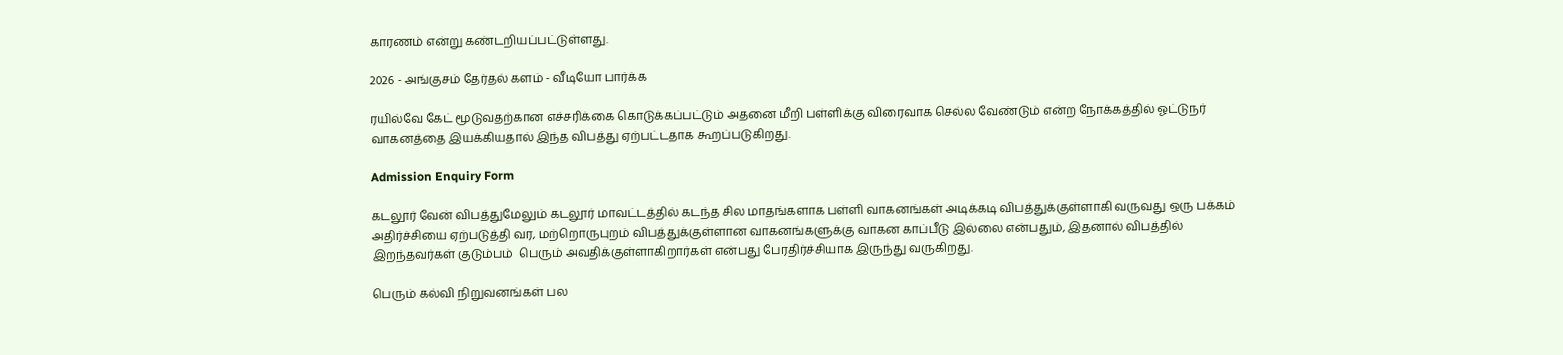காரணம் என்று கண்டறியப்பட்டுள்ளது.

2026 - அங்குசம் தேர்தல் களம் - வீடியோ பார்க்க

ரயில்வே கேட் மூடுவதற்கான எச்சரிக்கை கொடுக்கப்பட்டும் அதனை மீறி பள்ளிக்கு விரைவாக செல்ல வேண்டும் என்ற நோக்கத்தில் ஓட்டுநர் வாகனத்தை இயக்கியதால் இந்த விபத்து ஏற்பட்டதாக கூறப்படுகிறது.

Admission Enquiry Form

கடலூர் வேன் விபத்துமேலும் கடலூர் மாவட்டத்தில் கடந்த சில மாதங்களாக பள்ளி வாகனங்கள் அடிக்கடி விபத்துக்குள்ளாகி வருவது ஒரு பக்கம் அதிர்ச்சியை ஏற்படுத்தி வர, மற்றொருபுறம் விபத்துக்குள்ளான வாகனங்களுக்கு வாகன காப்பீடு இல்லை என்பதும், இதனால் விபத்தில் இறந்தவர்கள் குடும்பம்  பெரும் அவதிக்குள்ளாகிறார்கள் என்பது பேரதிர்ச்சியாக இருந்து வருகிறது.

பெரும் கல்வி நிறுவனங்கள் பல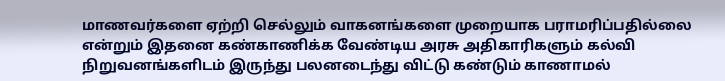மாணவர்களை ஏற்றி செல்லும் வாகனங்களை முறையாக பராமரிப்பதில்லை என்றும் இதனை கண்காணிக்க வேண்டிய அரசு அதிகாரிகளும் கல்வி நிறுவனங்களிடம் இருந்து பலனடைந்து விட்டு கண்டும் காணாமல்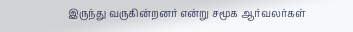இருந்து வருகின்றனர் என்று சமூக ஆர்வலர்கள்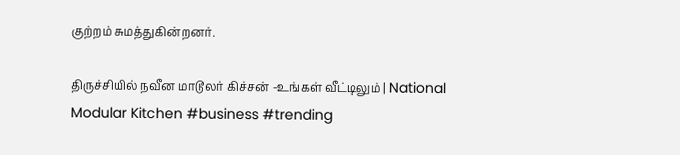குற்றம் சுமத்துகின்றனர்.

திருச்சியில் நவீன மாடூலர் கிச்சன் -உங்கள் வீட்டிலும் | National Modular Kitchen #business #trending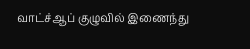வாட்ச்ஆப் குழுவில் இணைந்து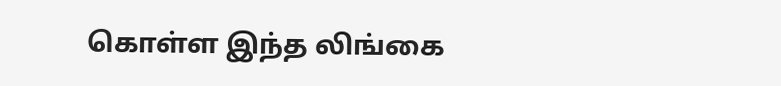கொள்ள இந்த லிங்கை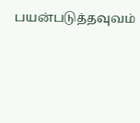பயன்படுத்தவுவம்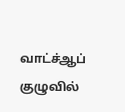வாட்ச்ஆப் குழுவில்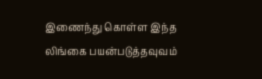இணைந்து கொள்ள இந்த லிங்கை பயன்படுத்தவுவம்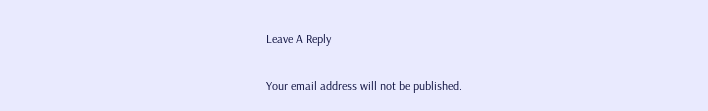Leave A Reply

Your email address will not be published.